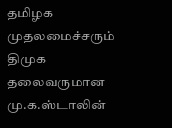தமிழக முதலமைச்சரும் திமுக தலைவருமான மு.க.ஸ்டாலின்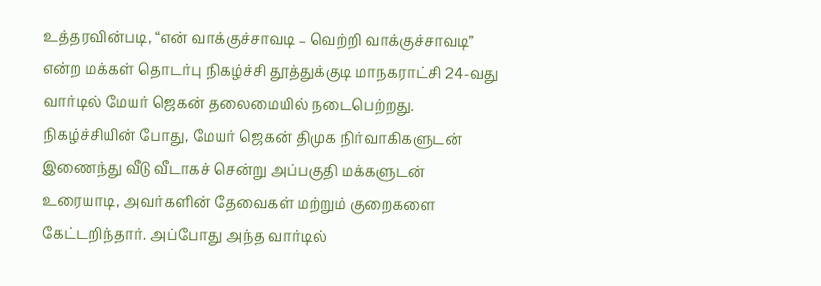உத்தரவின்படி, “என் வாக்குச்சாவடி – வெற்றி வாக்குச்சாவடி” என்ற மக்கள் தொடர்பு நிகழ்ச்சி தூத்துக்குடி மாநகராட்சி 24-வது வார்டில் மேயர் ஜெகன் தலைமையில் நடைபெற்றது.
நிகழ்ச்சியின் போது, மேயர் ஜெகன் திமுக நிர்வாகிகளுடன் இணைந்து வீடு வீடாகச் சென்று அப்பகுதி மக்களுடன் உரையாடி, அவர்களின் தேவைகள் மற்றும் குறைகளை கேட்டறிந்தார். அப்போது அந்த வார்டில்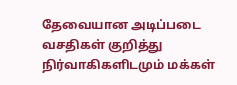தேவையான அடிப்படை வசதிகள் குறித்து நிர்வாகிகளிடமும் மக்கள்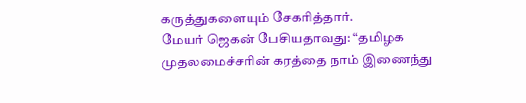கருத்துகளையும் சேகரித்தார்.
மேயர் ஜெகன் பேசியதாவது: “தமிழக முதலமைச்சரின் கரத்தை நாம் இணைந்து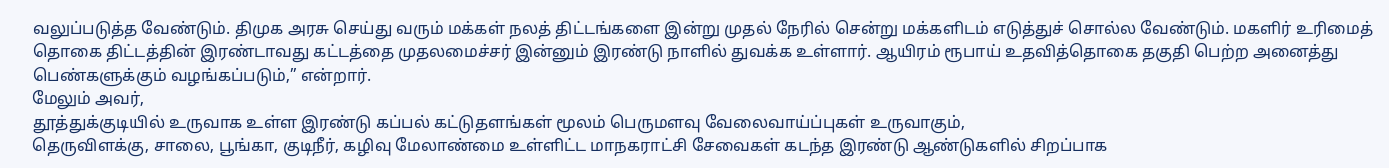வலுப்படுத்த வேண்டும். திமுக அரசு செய்து வரும் மக்கள் நலத் திட்டங்களை இன்று முதல் நேரில் சென்று மக்களிடம் எடுத்துச் சொல்ல வேண்டும். மகளிர் உரிமைத் தொகை திட்டத்தின் இரண்டாவது கட்டத்தை முதலமைச்சர் இன்னும் இரண்டு நாளில் துவக்க உள்ளார். ஆயிரம் ரூபாய் உதவித்தொகை தகுதி பெற்ற அனைத்து பெண்களுக்கும் வழங்கப்படும்,” என்றார்.
மேலும் அவர்,
தூத்துக்குடியில் உருவாக உள்ள இரண்டு கப்பல் கட்டுதளங்கள் மூலம் பெருமளவு வேலைவாய்ப்புகள் உருவாகும்,
தெருவிளக்கு, சாலை, பூங்கா, குடிநீர், கழிவு மேலாண்மை உள்ளிட்ட மாநகராட்சி சேவைகள் கடந்த இரண்டு ஆண்டுகளில் சிறப்பாக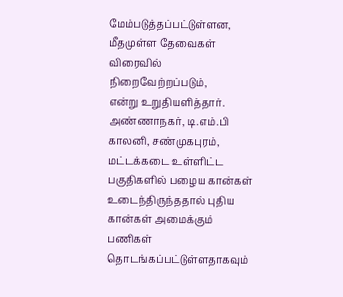மேம்படுத்தப்பட்டுள்ளன,
மீதமுள்ள தேவைகள் விரைவில் நிறைவேற்றப்படும்,
என்று உறுதியளித்தார்.
அண்ணாநகர், டி.எம்.பி காலனி, சண்முகபுரம், மட்டக்கடை உள்ளிட்ட பகுதிகளில் பழைய கான்கள் உடைந்திருந்ததால் புதிய கான்கள் அமைக்கும் பணிகள் தொடங்கப்பட்டுள்ளதாகவும்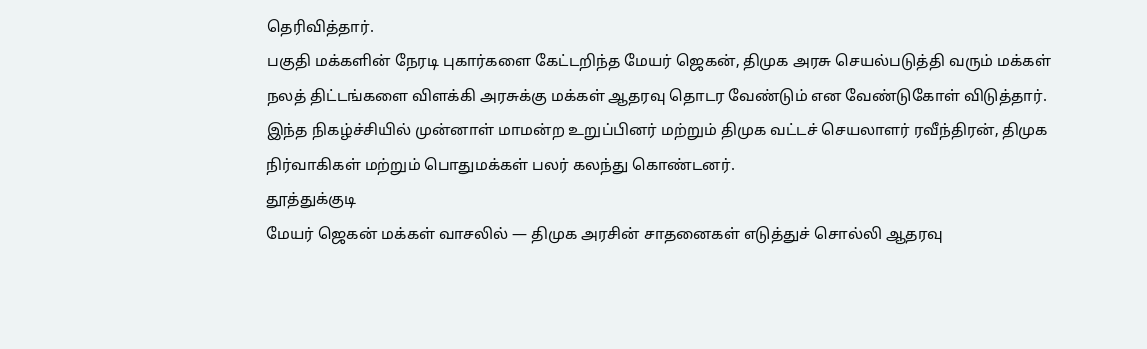தெரிவித்தார்.
பகுதி மக்களின் நேரடி புகார்களை கேட்டறிந்த மேயர் ஜெகன், திமுக அரசு செயல்படுத்தி வரும் மக்கள் நலத் திட்டங்களை விளக்கி அரசுக்கு மக்கள் ஆதரவு தொடர வேண்டும் என வேண்டுகோள் விடுத்தார்.
இந்த நிகழ்ச்சியில் முன்னாள் மாமன்ற உறுப்பினர் மற்றும் திமுக வட்டச் செயலாளர் ரவீந்திரன், திமுக நிர்வாகிகள் மற்றும் பொதுமக்கள் பலர் கலந்து கொண்டனர்.
தூத்துக்குடி
மேயர் ஜெகன் மக்கள் வாசலில் — திமுக அரசின் சாதனைகள் எடுத்துச் சொல்லி ஆதரவு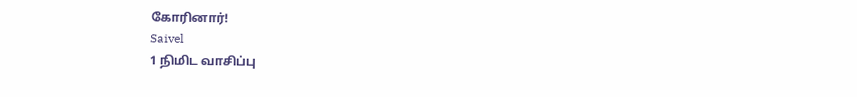கோரினார்!
Saivel
1 நிமிட வாசிப்பு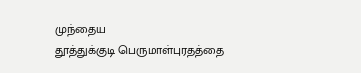முந்தைய
தூத்துக்குடி பெருமாள்புரதத்தை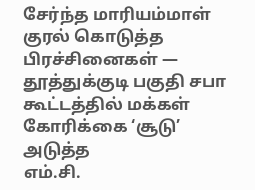சேர்ந்த மாரியம்மாள் குரல் கொடுத்த பிரச்சினைகள் — தூத்துக்குடி பகுதி சபா கூட்டத்தில் மக்கள் கோரிக்கை ‘சூடு’
அடுத்த
எம்.சி.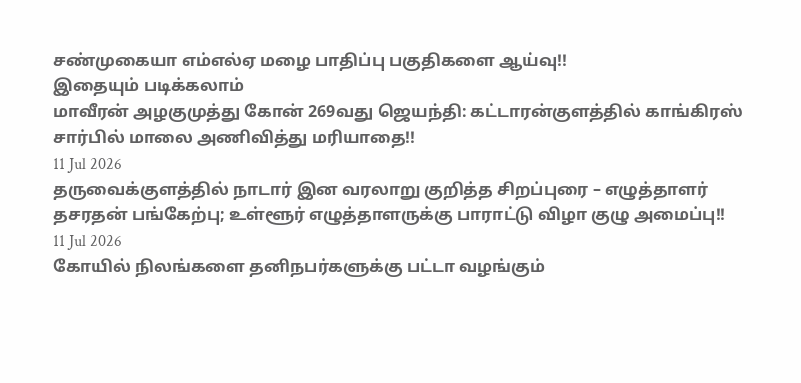சண்முகையா எம்எல்ஏ மழை பாதிப்பு பகுதிகளை ஆய்வு!!
இதையும் படிக்கலாம்
மாவீரன் அழகுமுத்து கோன் 269வது ஜெயந்தி: கட்டாரன்குளத்தில் காங்கிரஸ் சார்பில் மாலை அணிவித்து மரியாதை!!
11 Jul 2026
தருவைக்குளத்தில் நாடார் இன வரலாறு குறித்த சிறப்புரை – எழுத்தாளர் தசரதன் பங்கேற்பு; உள்ளூர் எழுத்தாளருக்கு பாராட்டு விழா குழு அமைப்பு!!
11 Jul 2026
கோயில் நிலங்களை தனிநபர்களுக்கு பட்டா வழங்கும்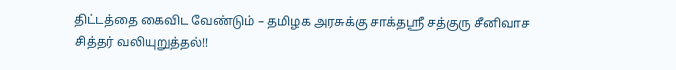திட்டத்தை கைவிட வேண்டும் – தமிழக அரசுக்கு சாக்தஸ்ரீ சத்குரு சீனிவாச சித்தர் வலியுறுத்தல்!!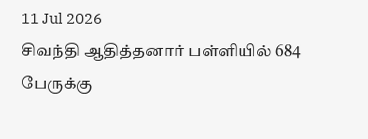11 Jul 2026
சிவந்தி ஆதித்தனார் பள்ளியில் 684 பேருக்கு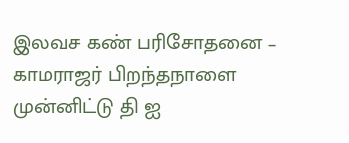இலவச கண் பரிசோதனை – காமராஜர் பிறந்தநாளை முன்னிட்டு தி ஐ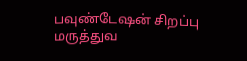பவுண்டேஷன் சிறப்பு மருத்துவ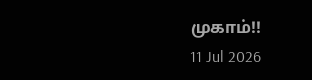முகாம்!!
11 Jul 2026